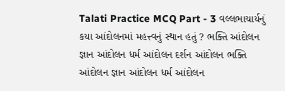Talati Practice MCQ Part - 3 વલ્લભાચાર્યનું કયા આંદોલનમાં મહત્ત્વનું સ્થાન હતું ? ભક્તિ આંદોલન જ્ઞાન આંદોલન ધર્મ આંદોલન દર્શન આંદોલન ભક્તિ આંદોલન જ્ઞાન આંદોલન ધર્મ આંદોલન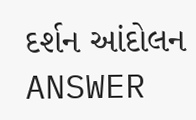દર્શન આંદોલન ANSWER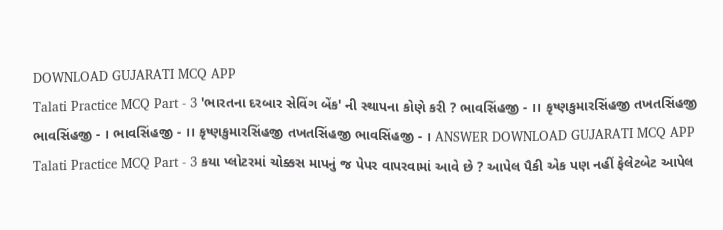DOWNLOAD GUJARATI MCQ APP
Talati Practice MCQ Part - 3 'ભારતના દરબાર સેવિંગ બેંક' ની સ્થાપના કોણે કરી ? ભાવસિંહજી - ।। કૃષ્ણકુમારસિંહજી તખતસિંહજી ભાવસિંહજી - । ભાવસિંહજી - ।। કૃષ્ણકુમારસિંહજી તખતસિંહજી ભાવસિંહજી - । ANSWER DOWNLOAD GUJARATI MCQ APP
Talati Practice MCQ Part - 3 કયા પ્લોટરમાં ચોક્કસ માપનું જ પેપર વાપરવામાં આવે છે ? આપેલ પૈકી એક પણ નહીં ફેલેટબેટ આપેલ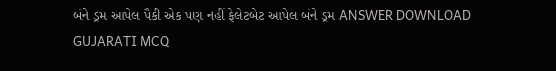બંને ડ્રમ આપેલ પૈકી એક પણ નહીં ફેલેટબેટ આપેલ બંને ડ્રમ ANSWER DOWNLOAD GUJARATI MCQ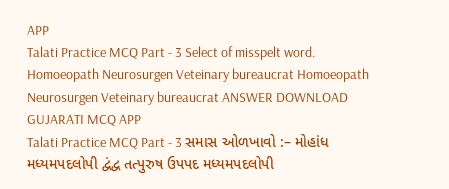APP
Talati Practice MCQ Part - 3 Select of misspelt word. Homoeopath Neurosurgen Veteinary bureaucrat Homoeopath Neurosurgen Veteinary bureaucrat ANSWER DOWNLOAD GUJARATI MCQ APP
Talati Practice MCQ Part - 3 સમાસ ઓળખાવો :– મોહાંધ મધ્યમપદલોપી દ્વંદ્વ તત્પુરુષ ઉપપદ મધ્યમપદલોપી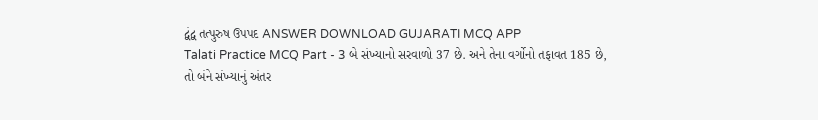દ્વંદ્વ તત્પુરુષ ઉપપદ ANSWER DOWNLOAD GUJARATI MCQ APP
Talati Practice MCQ Part - 3 બે સંખ્યાનો સરવાળો 37 છે. અને તેના વર્ગોનો તફાવત 185 છે, તો બંને સંખ્યાનું અંતર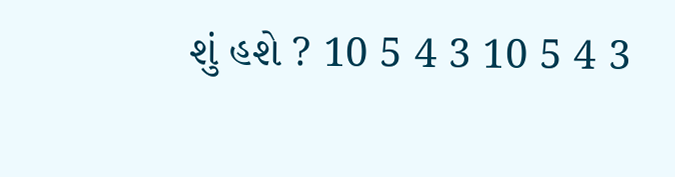શું હશે ? 10 5 4 3 10 5 4 3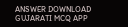ANSWER DOWNLOAD GUJARATI MCQ APP